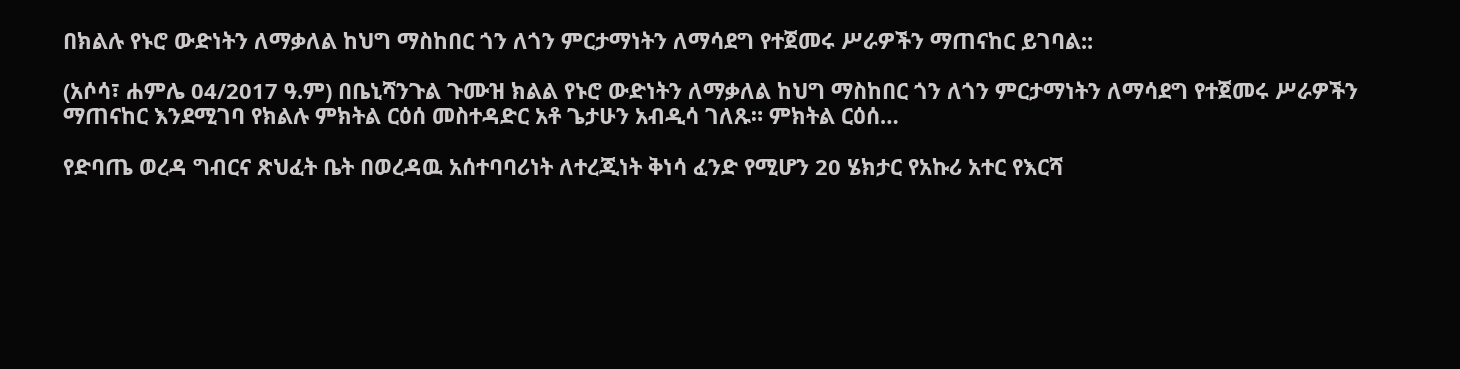በክልሉ የኑሮ ውድነትን ለማቃለል ከህግ ማስከበር ጎን ለጎን ምርታማነትን ለማሳደግ የተጀመሩ ሥራዎችን ማጠናከር ይገባል::

(አሶሳ፣ ሐምሌ 04/2017 ዓ.ም) በቤኒሻንጉል ጉሙዝ ክልል የኑሮ ውድነትን ለማቃለል ከህግ ማስከበር ጎን ለጎን ምርታማነትን ለማሳደግ የተጀመሩ ሥራዎችን ማጠናከር እንደሚገባ የክልሉ ምክትል ርዕሰ መስተዳድር አቶ ጌታሁን አብዲሳ ገለጹ። ምክትል ርዕሰ…

የድባጤ ወረዳ ግብርና ጽህፈት ቤት በወረዳዉ አሰተባባሪነት ለተረጂነት ቅነሳ ፈንድ የሚሆን 20 ሄክታር የአኩሪ አተር የእርሻ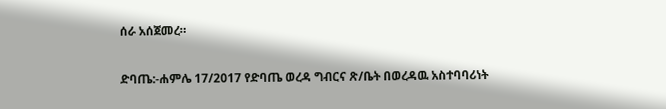ሰራ አሰጀመረ።

ድባጤ:-ሐምሌ 17/2017 የድባጤ ወረዳ ግብርና ጽ/ቤት በወረዳዉ አስተባባሪነት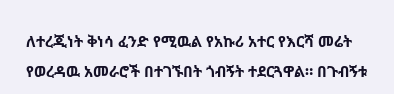ለተረጂነት ቅነሳ ፈንድ የሚዉል የአኩሪ አተር የእርሻ መሬት የወረዳዉ አመራሮች በተገኙበት ጎብኝት ተደርጓዋል። በጉብኝቱ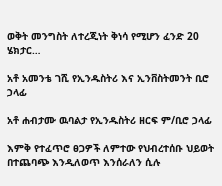ወቅት መንግስት ለተረጂነት ቅነሳ የሚሆን ፈንድ 20 ሄክታር…

አቶ አመንቴ ገሺ የኢንዱስትሪ እና ኢንቨስትመንት ቢሮ ኃላፊ

አቶ ሐብታሙ ዉባልታ የኢንዱስትሪ ዘርፍ ም/ቢሮ ኃላፊ

እምቅ የተፈጥሮ ፀጋዎች ለምተው የህብረተሰቡ ህይወት በተጨባጭ እንዲለወጥ እንሰራለን ሲሉ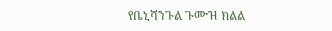የቤኒሻንጉል ጉሙዝ ክልል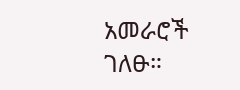አመራሮች ገለፁ።